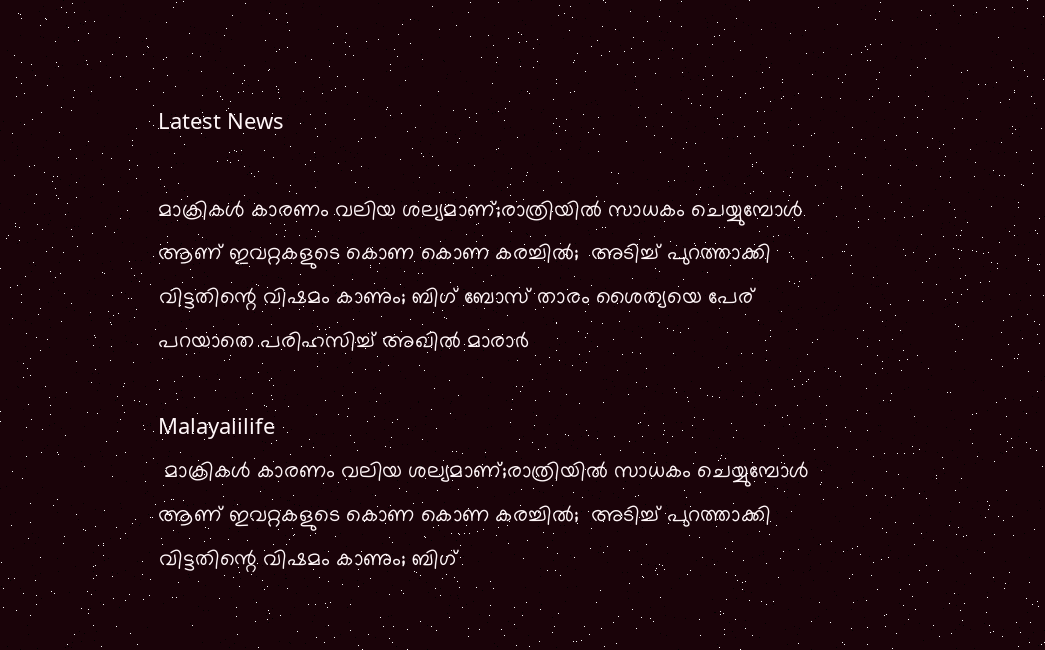Latest News

മാക്രികള്‍ കാരണം വലിയ ശല്യമാണ്;രാത്രിയില്‍ സാധകം ചെയ്യുമ്പോള്‍ ആണ് ഇവറ്റകളുടെ കൊണ കൊണ കരച്ചില്‍;  അടിച്ച് പുറത്താക്കി വിട്ടതിന്റെ വിഷമം കാണും; ബിഗ് ബോസ് താരം ശൈത്യയെ പേര് പറയാതെ പരിഹസിച്ച് അഖില്‍ മാരാര്‍

Malayalilife
 മാക്രികള്‍ കാരണം വലിയ ശല്യമാണ്;രാത്രിയില്‍ സാധകം ചെയ്യുമ്പോള്‍ ആണ് ഇവറ്റകളുടെ കൊണ കൊണ കരച്ചില്‍;  അടിച്ച് പുറത്താക്കി വിട്ടതിന്റെ വിഷമം കാണും; ബിഗ്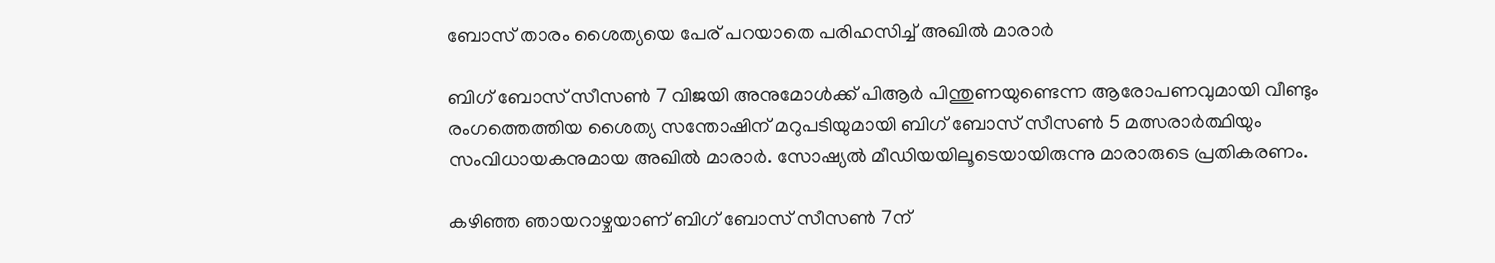ബോസ് താരം ശൈത്യയെ പേര് പറയാതെ പരിഹസിച്ച് അഖില്‍ മാരാര്‍

ബിഗ് ബോസ് സീസണ്‍ 7 വിജയി അനുമോള്‍ക്ക് പിആര്‍ പിന്തുണയുണ്ടെന്ന ആരോപണവുമായി വീണ്ടും രംഗത്തെത്തിയ ശൈത്യ സന്തോഷിന് മറുപടിയുമായി ബിഗ് ബോസ് സീസണ്‍ 5 മത്സരാര്‍ത്ഥിയും സംവിധായകനുമായ അഖില്‍ മാരാര്‍. സോഷ്യല്‍ മീഡിയയിലൂടെയായിരുന്നു മാരാരുടെ പ്രതികരണം.

കഴിഞ്ഞ ഞായറാഴ്ചയാണ് ബിഗ് ബോസ് സീസണ്‍ 7ന്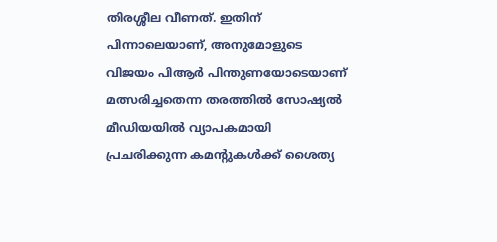തിരശ്ശീല വീണത്. ഇതിന് പിന്നാലെയാണ്, അനുമോളുടെ വിജയം പിആര്‍ പിന്തുണയോടെയാണ് മത്സരിച്ചതെന്ന തരത്തില്‍ സോഷ്യല്‍ മീഡിയയില്‍ വ്യാപകമായി പ്രചരിക്കുന്ന കമന്റുകള്‍ക്ക് ശൈത്യ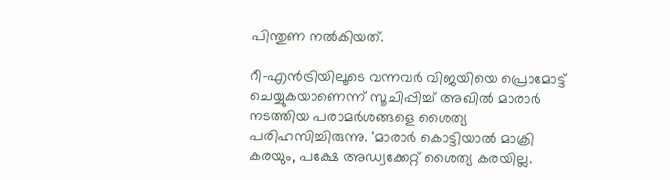പിന്തുണ നല്‍കിയത്.

റീ-എന്‍ട്രിയിലൂടെ വന്നവര്‍ വിജയിയെ പ്രൊമോട്ട് ചെയ്യുകയാണെന്ന് സൂചിപ്പിച്ച് അഖില്‍ മാരാര്‍ നടത്തിയ പരാമര്‍ശങ്ങളെ ശൈത്യ പരിഹസിച്ചിരുന്നു. 'മാരാര്‍ കൊട്ടിയാല്‍ മാക്രി കരയും, പക്ഷേ അഡ്വക്കേറ്റ് ശൈത്യ കരയില്ല.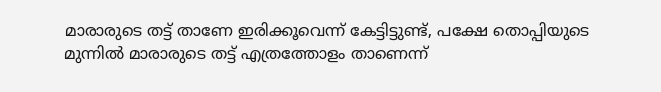മാരാരുടെ തട്ട് താണേ ഇരിക്കൂവെന്ന് കേട്ടിട്ടുണ്ട്, പക്ഷേ തൊപ്പിയുടെ മുന്നില്‍ മാരാരുടെ തട്ട് എത്രത്തോളം താണെന്ന്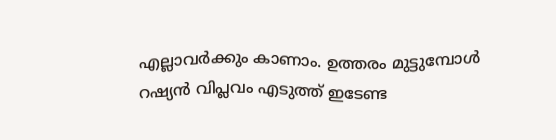എല്ലാവര്‍ക്കും കാണാം. ഉത്തരം മുട്ടുമ്പോള്‍ റഷ്യന്‍ വിപ്ലവം എടുത്ത് ഇടേണ്ട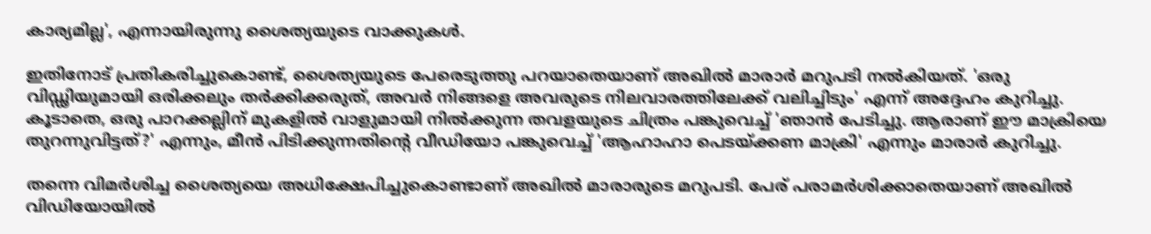കാര്യമില്ല', എന്നായിരുന്നു ശൈത്യയുടെ വാക്കുകള്‍.

ഇതിനോട് പ്രതികരിച്ചുകൊണ്ട്, ശൈത്യയുടെ പേരെടുത്തു പറയാതെയാണ് അഖില്‍ മാരാര്‍ മറുപടി നല്‍കിയത്. 'ഒരു വിഡ്ഢിയുമായി ഒരിക്കലും തര്‍ക്കിക്കരുത്, അവര്‍ നിങ്ങളെ അവരുടെ നിലവാരത്തിലേക്ക് വലിച്ചിടും' എന്ന് അദ്ദേഹം കുറിച്ചു. കൂടാതെ, ഒരു പാറക്കല്ലിന് മുകളില്‍ വാളുമായി നില്‍ക്കുന്ന തവളയുടെ ചിത്രം പങ്കുവെച്ച് 'ഞാന്‍ പേടിച്ചു. ആരാണ് ഈ മാക്രിയെ തുറന്നുവിട്ടത്?' എന്നും, മീന്‍ പിടിക്കുന്നതിന്റെ വീഡിയോ പങ്കുവെച്ച് 'ആഹാഹാ പെടയ്ക്കണ മാക്രി' എന്നും മാരാര്‍ കുറിച്ചു.

തന്നെ വിമര്‍ശിച്ച ശൈത്യയെ അധിക്ഷേപിച്ചുകൊണ്ടാണ് അഖില്‍ മാരാരുടെ മറുപടി. പേര് പരാമര്‍ശിക്കാതെയാണ് അഖില്‍ വിഡിയോയില്‍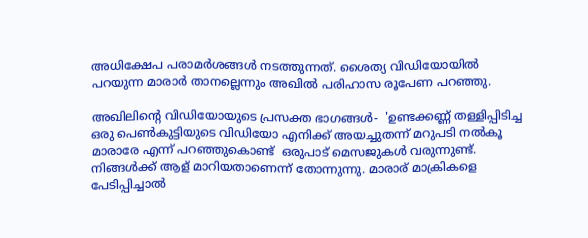അധിക്ഷേപ പരാമര്‍ശങ്ങള്‍ നടത്തുന്നത്. ശൈത്യ വിഡിയോയില്‍ പറയുന്ന മാരാര്‍ താനല്ലെന്നും അഖില്‍ പരിഹാസ രൂപേണ പറഞ്ഞു.

അഖിലിന്റെ വിഡിയോയുടെ പ്രസക്ത ഭാഗങ്ങള്‍-  'ഉണ്ടക്കണ്ണ് തള്ളിപ്പിടിച്ച ഒരു പെണ്‍കുട്ടിയുടെ വിഡിയോ എനിക്ക് അയച്ചുതന്ന് മറുപടി നല്‍കൂ മാരാരേ എന്ന് പറഞ്ഞുകൊണ്ട്  ഒരുപാട് മെസജുകള്‍ വരുന്നുണ്ട്. നിങ്ങള്‍ക്ക് ആള് മാറിയതാണെന്ന് തോന്നുന്നു. മാരാര് മാക്രികളെ പേടിപ്പിച്ചാല്‍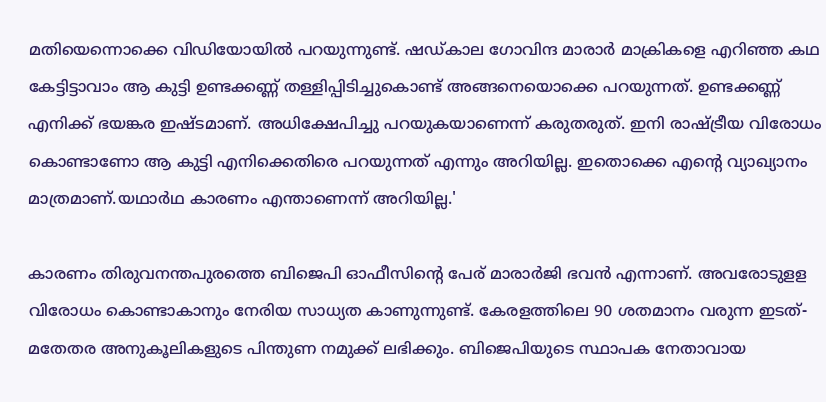മതിയെന്നൊക്കെ വിഡിയോയില്‍ പറയുന്നുണ്ട്. ഷഡ്കാല ഗോവിന്ദ മാരാര്‍ മാക്രികളെ എറിഞ്ഞ കഥ കേട്ടിട്ടാവാം ആ കുട്ടി ഉണ്ടക്കണ്ണ് തള്ളിപ്പിടിച്ചുകൊണ്ട് അങ്ങനെയൊക്കെ പറയുന്നത്. ഉണ്ടക്കണ്ണ് എനിക്ക് ഭയങ്കര ഇഷ്ടമാണ്. അധിക്ഷേപിച്ചു പറയുകയാണെന്ന് കരുതരുത്. ഇനി രാഷ്ട്രീയ വിരോധം കൊണ്ടാണോ ആ കുട്ടി എനിക്കെതിരെ പറയുന്നത് എന്നും അറിയില്ല. ഇതൊക്കെ എന്റെ വ്യാഖ്യാനം മാത്രമാണ്.യഥാര്‍ഥ കാരണം എന്താണെന്ന് അറിയില്ല.'

കാരണം തിരുവനന്തപുരത്തെ ബിജെപി ഓഫീസിന്റെ പേര് മാരാര്‍ജി ഭവന്‍ എന്നാണ്. അവരോടുളള വിരോധം കൊണ്ടാകാനും നേരിയ സാധ്യത കാണുന്നുണ്ട്. കേരളത്തിലെ 90 ശതമാനം വരുന്ന ഇടത്-മതേതര അനുകൂലികളുടെ പിന്തുണ നമുക്ക് ലഭിക്കും. ബിജെപിയുടെ സ്ഥാപക നേതാവായ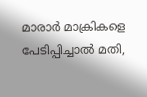മാരാര്‍ മാക്രികളെ പേടിപ്പിച്ചാല്‍ മതി,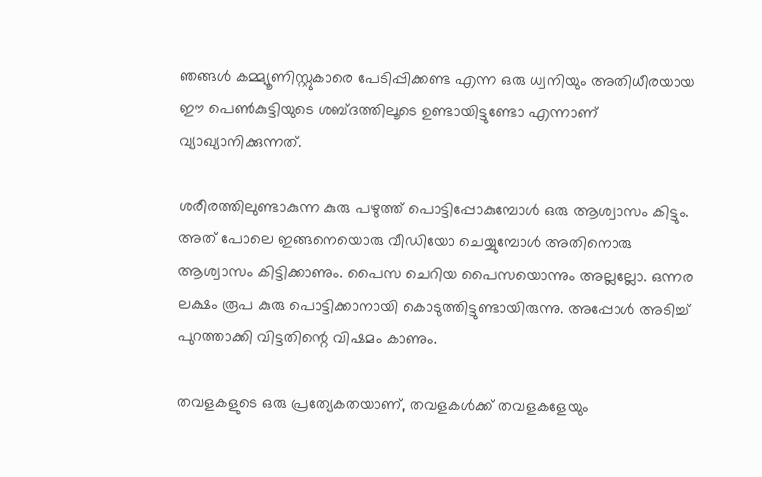ഞങ്ങള്‍ കമ്മ്യൂണിസ്റ്റുകാരെ പേടിപ്പിക്കണ്ട എന്ന ഒരു ധ്വനിയും അതിധീരയായ ഈ പെണ്‍കുട്ടിയുടെ ശബ്ദത്തിലൂടെ ഉണ്ടായിട്ടുണ്ടോ എന്നാണ് വ്യാഖ്യാനിക്കുന്നത്.

ശരീരത്തിലുണ്ടാകുന്ന കുരു പഴുത്ത് പൊട്ടിപ്പോകുമ്പോള്‍ ഒരു ആശ്വാസം കിട്ടും. അത് പോലെ ഇങ്ങനെയൊരു വീഡിയോ ചെയ്യുമ്പോള്‍ അതിനൊരു ആശ്വാസം കിട്ടിക്കാണും. പൈസ ചെറിയ പൈസയൊന്നും അല്ലല്ലോ. ഒന്നര ലക്ഷം രൂപ കുരു പൊട്ടിക്കാനായി കൊടുത്തിട്ടുണ്ടായിരുന്നു. അപ്പോള്‍ അടിച്ച് പുറത്താക്കി വിട്ടതിന്റെ വിഷമം കാണും.

തവളകളുടെ ഒരു പ്രത്യേകതയാണ്, തവളകള്‍ക്ക് തവളകളേയും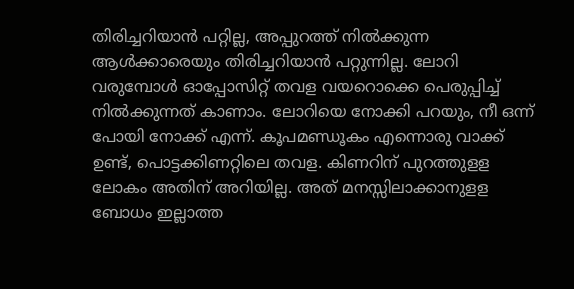തിരിച്ചറിയാന്‍ പറ്റില്ല, അപ്പുറത്ത് നില്‍ക്കുന്ന ആള്‍ക്കാരെയും തിരിച്ചറിയാന്‍ പറ്റുന്നില്ല. ലോറി വരുമ്പോള്‍ ഓപ്പോസിറ്റ് തവള വയറൊക്കെ പെരുപ്പിച്ച് നില്‍ക്കുന്നത് കാണാം. ലോറിയെ നോക്കി പറയും, നീ ഒന്ന് പോയി നോക്ക് എന്ന്. കൂപമണ്ഡൂകം എന്നൊരു വാക്ക് ഉണ്ട്, പൊട്ടക്കിണറ്റിലെ തവള. കിണറിന് പുറത്തുളള ലോകം അതിന് അറിയില്ല. അത് മനസ്സിലാക്കാനുളള ബോധം ഇല്ലാത്ത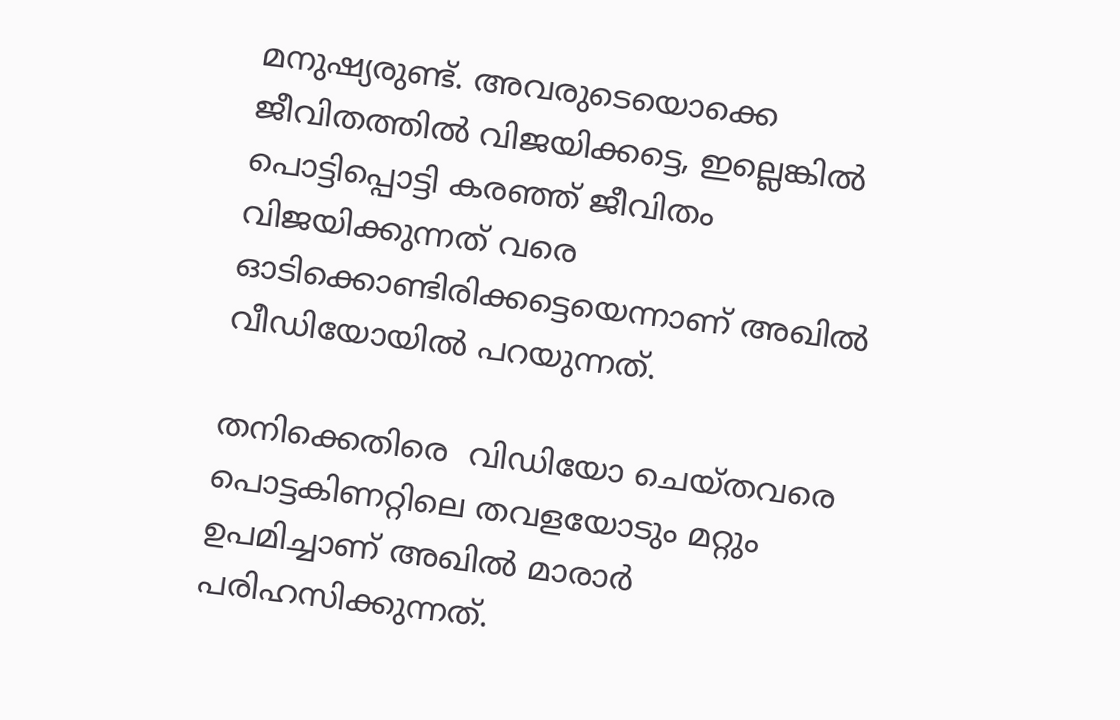മനുഷ്യരുണ്ട്. അവരുടെയൊക്കെ ജീവിതത്തില്‍ വിജയിക്കട്ടെ, ഇല്ലെങ്കില്‍ പൊട്ടിപ്പൊട്ടി കരഞ്ഞ് ജീവിതം വിജയിക്കുന്നത് വരെ ഓടിക്കൊണ്ടിരിക്കട്ടെയെന്നാണ് അഖില്‍ വീഡിയോയില്‍ പറയുന്നത്.

തനിക്കെതിരെ  വിഡിയോ ചെയ്തവരെ പൊട്ടകിണറ്റിലെ തവളയോടും മറ്റും ഉപമിച്ചാണ് അഖില്‍ മാരാര്‍ പരിഹസിക്കുന്നത്.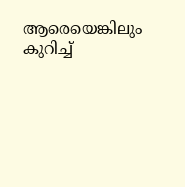ആരെയെങ്കിലും കുറിച്ച്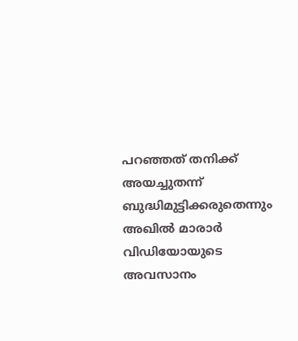പറഞ്ഞത് തനിക്ക് അയച്ചുതന്ന് ബുദ്ധിമുട്ടിക്കരുതെന്നും അഖില്‍ മാരാര്‍  വിഡിയോയുടെ അവസാനം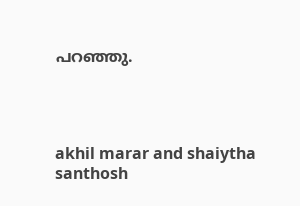പറഞ്ഞു.




akhil marar and shaiytha santhosh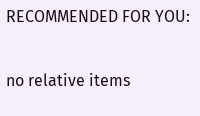RECOMMENDED FOR YOU:

no relative items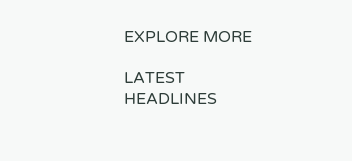EXPLORE MORE

LATEST HEADLINES